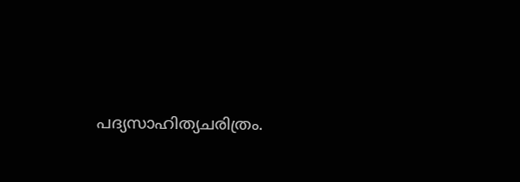പദ്യസാഹിത്യചരിത്രം.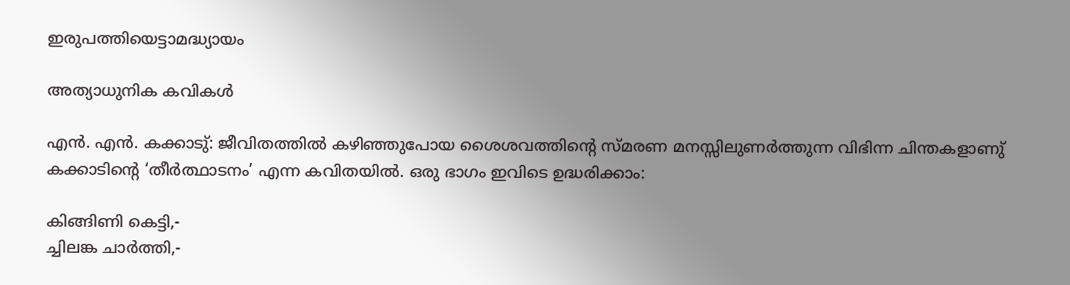ഇരുപത്തിയെട്ടാമദ്ധ്യായം

അത്യാധുനിക കവികൾ

എൻ. എൻ. കക്കാടു്: ജീവിതത്തിൽ കഴിഞ്ഞുപോയ ശൈശവത്തിൻ്റെ സ്മരണ മനസ്സിലുണർത്തുന്ന വിഭിന്ന ചിന്തകളാണു് കക്കാടിൻ്റെ ‘തീർത്ഥാടനം’ എന്ന കവിതയിൽ. ഒരു ഭാഗം ഇവിടെ ഉദ്ധരിക്കാം:

കിങ്ങിണി കെട്ടി,-
ച്ചിലങ്ക ചാർത്തി,-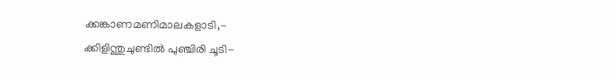ക്കങ്കാണമണിമാലകളാടി,-
ക്കിളിന്തുചുണ്ടിൽ പുഞ്ചിരി ചൂടി-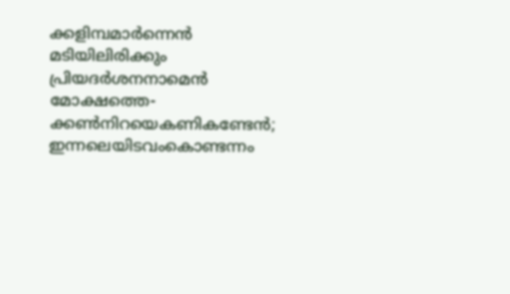ക്കളിമ്പമാർന്നെൻ മടിയിലിരിക്കും
പ്രിയദർശനനാമെൻ മോക്ഷത്തെ-
ക്കൺനിറയെകണികണ്ടേൻ;
ഇന്നലെയിടവംകൊണ്ടന്നം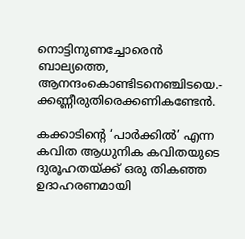നൊട്ടിനുണച്ചോരെൻ ബാല്യത്തെ,
ആനന്ദംകൊണ്ടിടനെഞ്ചിടയെ.-
ക്കണ്ണീരുതിരെക്കണികണ്ടേൻ.

കക്കാടിന്റെ ‘പാർക്കിൽ’ എന്ന കവിത ആധുനിക കവിതയുടെ ദുരൂഹതയ്ക്ക് ഒരു തികഞ്ഞ ഉദാഹരണമായി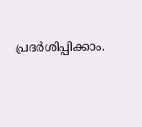പ്രദർശിപ്പിക്കാം.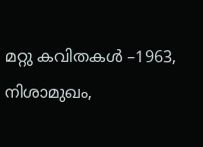മറ്റു കവിതകൾ –1963, നിശാമുഖം,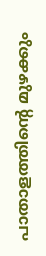പാതാളത്തിൻ്റെ മുഴക്കും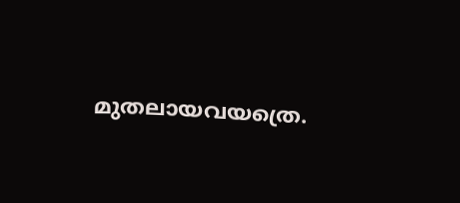മുതലായവയത്രെ.